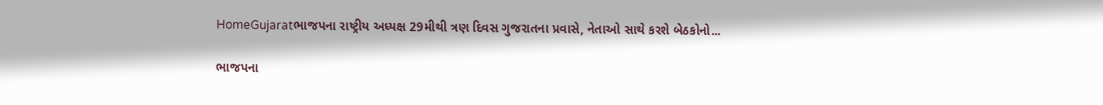HomeGujaratભાજપના રાષ્ટ્રીય અધ્યક્ષ 29મીથી ત્રણ દિવસ ગુજરાતના પ્રવાસે, નેતાઓ સાથે કરશે બેઠકોનો...

ભાજપના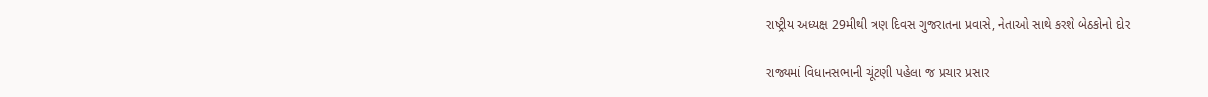રાષ્ટ્રીય અધ્યક્ષ 29મીથી ત્રણ દિવસ ગુજરાતના પ્રવાસે, નેતાઓ સાથે કરશે બેઠકોનો દોર

રાજ્યમાં વિધાનસભાની ચૂંટણી પહેલા જ પ્રચાર પ્રસાર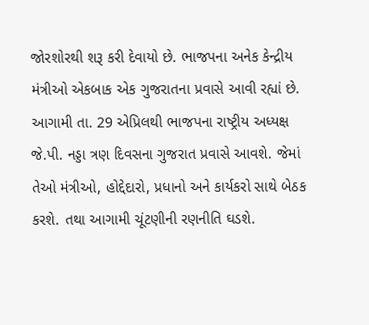જોરશોરથી શરૂ કરી દેવાયો છે. ભાજપના અનેક કેન્દ્રીય મંત્રીઓ એકબાક એક ગુજરાતના પ્રવાસે આવી રહ્યાં છે. આગામી તા. 29 એપ્રિલથી ભાજપના રાષ્ટ્રીય અધ્યક્ષ જે.પી. નડ્ડા ત્રણ દિવસના ગુજરાત પ્રવાસે આવશે. જેમાં તેઓ મંત્રીઓ, હોદ્દેદારો, પ્રધાનો અને કાર્યકરો સાથે બેઠક કરશે. તથા આગામી ચૂંટણીની રણનીતિ ઘડશે.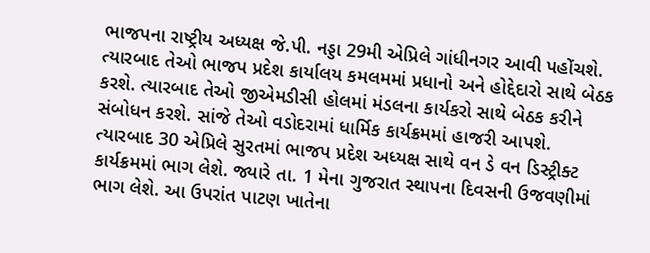ભાજપના રાષ્ટ્રીય અધ્યક્ષ જે.પી. નડ્ડા 29મી એપ્રિલે ગાંધીનગર આવી પહોંચશે. ત્યારબાદ તેઓ ભાજપ પ્રદેશ કાર્યાલય કમલમમાં પ્રધાનો અને હોદ્દેદારો સાથે બેઠક કરશે. ત્યારબાદ તેઓ જીએમડીસી હોલમાં મંડલના કાર્યકરો સાથે બેઠક કરીને સંબોધન કરશે. સાંજે તેઓ વડોદરામાં ધાર્મિક કાર્યક્રમમાં હાજરી આપશે. ત્યારબાદ 30 એપ્રિલે સુરતમાં ભાજપ પ્રદેશ અધ્યક્ષ સાથે વન ડે વન ડિસ્ટ્રીક્ટ કાર્યક્રમમાં ભાગ લેશે. જ્યારે તા. 1 મેના ગુજરાત સ્થાપના દિવસની ઉજવણીમાં ભાગ લેશે. આ ઉપરાંત પાટણ ખાતેના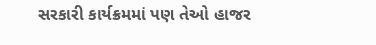સરકારી કાર્યક્રમમાં પણ તેઓ હાજર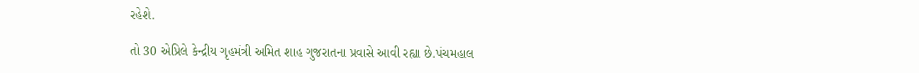રહેશે.

તો 30 એપ્રિલે કેન્દ્રીય ગૃહમંત્રી અમિત શાહ ગુજરાતના પ્રવાસે આવી રહ્યા છે.પંચમહાલ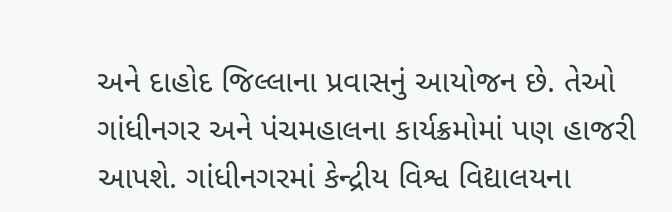અને દાહોદ જિલ્લાના પ્રવાસનું આયોજન છે. તેઓ ગાંધીનગર અને પંચમહાલના કાર્યક્રમોમાં પણ હાજરી આપશે. ગાંધીનગરમાં કેન્દ્રીય વિશ્વ વિદ્યાલયના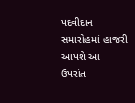પદવીદાન સમારોહમાં હાજરી આપશે આ ઉપરાંત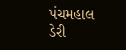પંચમહાલ ડેરી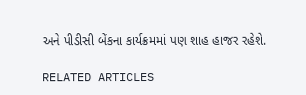અને પીડીસી બેંકના કાર્યક્રમમાં પણ શાહ હાજર રહેશે.

RELATED ARTICLES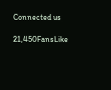Connected us

21,450FansLike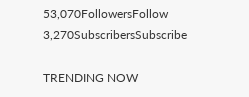53,070FollowersFollow
3,270SubscribersSubscribe

TRENDING NOW